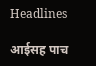Headlines

आईसह पाच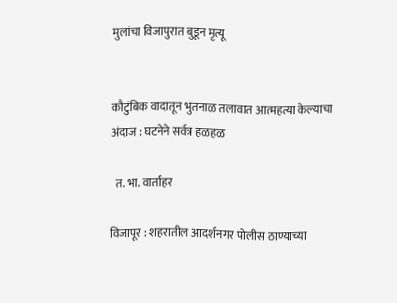मुलांचा विजापुरात बुडून मृत्यू


कौटुंबिक वादातून भुतनाळ तलावात आत्महत्या केल्याचा अंदाज : घटनेने सर्वत्र हळहळ

  त. भा. वार्ताहर

विजापूर : शहरातील आदर्शनगर पोलीस ठाण्याच्या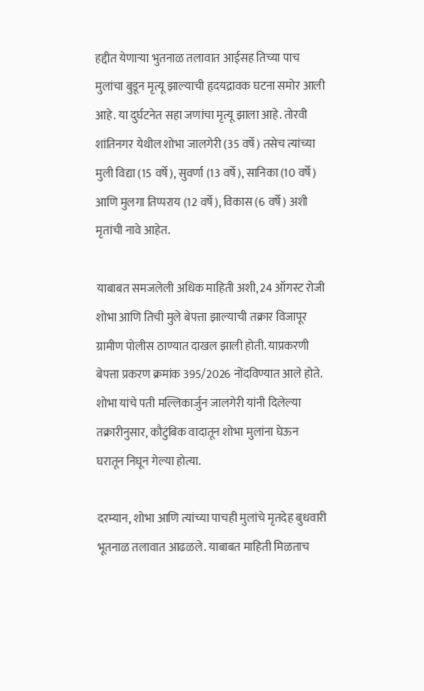हद्दीत येणाऱ्या भुतनाळ तलावात आईसह तिच्या पाच मुलांचा बुडून मृत्यू झाल्याची हृदयद्रावक घटना समोर आली आहे. या दुर्घटनेत सहा जणांचा मृत्यू झाला आहे. तोरवी शांतिनगर येथील शोभा जालगेरी (35 वर्षे) तसेच त्यांच्या मुली विद्या (15 वर्षे), सुवर्णा (13 वर्षे), सानिका (10 वर्षे) आणि मुलगा तिप्पराय (12 वर्षे), विकास (6 वर्षे) अशी मृतांची नावे आहेत.

याबाबत समजलेली अधिक माहिती अशी, 24 ऑगस्ट रोजी शोभा आणि तिची मुले बेपत्ता झाल्याची तक्रार विजापूर ग्रामीण पोलीस ठाण्यात दाखल झाली होती. याप्रकरणी बेपत्ता प्रकरण क्रमांक 395/2026 नोंदविण्यात आले होते. शोभा यांचे पती मल्लिकार्जुन जालगेरी यांनी दिलेल्या तक्रारीनुसार, कौटुंबिक वादातून शोभा मुलांना घेऊन घरातून निघून गेल्या होत्या.

दरम्यान, शोभा आणि त्यांच्या पाचही मुलांचे मृतदेह बुधवारी भूतनाळ तलावात आढळले. याबाबत माहिती मिळताच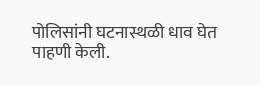पोलिसांनी घटनास्थळी धाव घेत पाहणी केली.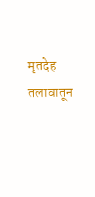मृतदेह तलावातून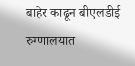बाहेर काढून बीएलडीई रुग्णालयात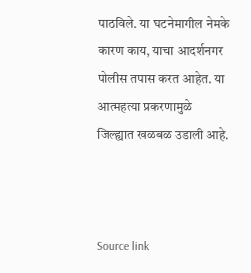पाठविले. या घटनेमागील नेमके कारण काय, याचा आदर्शनगर पोलीस तपास करत आहेत. या आत्महत्या प्रकरणामुळे जिल्ह्यात खळबळ उडाली आहे.



Source link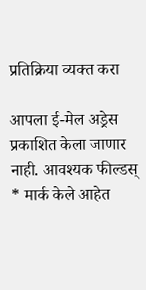प्रतिक्रिया व्यक्त करा

आपला ई-मेल अड्रेस प्रकाशित केला जाणार नाही. आवश्यक फील्डस् * मार्क केले आहेत